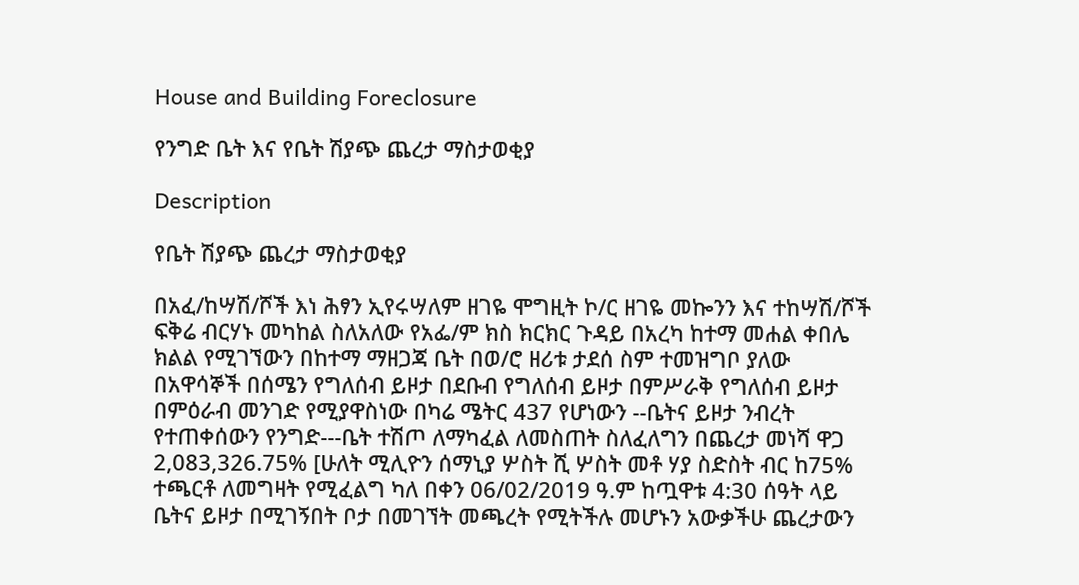House and Building Foreclosure

የንግድ ቤት እና የቤት ሽያጭ ጨረታ ማስታወቂያ

Description

የቤት ሽያጭ ጨረታ ማስታወቂያ

በአፈ/ከሣሽ/ሾች እነ ሕፃን ኢየሩሣለም ዘገዬ ሞግዚት ኮ/ር ዘገዬ መኰንን እና ተከሣሽ/ሾች ፍቅሬ ብርሃኑ መካከል ስለአለው የአፌ/ም ክስ ክርክር ጉዳይ በአረካ ከተማ መሐል ቀበሌ ክልል የሚገኘውን በከተማ ማዘጋጃ ቤት በወ/ሮ ዘሪቱ ታደሰ ስም ተመዝግቦ ያለው በአዋሳኞች በሰሜን የግለሰብ ይዞታ በደቡብ የግለሰብ ይዞታ በምሥራቅ የግለሰብ ይዞታ በምዕራብ መንገድ የሚያዋስነው በካሬ ሜትር 437 የሆነውን --ቤትና ይዞታ ንብረት የተጠቀሰውን የንግድ---ቤት ተሽጦ ለማካፈል ለመስጠት ስለፈለግን በጨረታ መነሻ ዋጋ 2,083,326.75% [ሁለት ሚሊዮን ሰማኒያ ሦስት ሺ ሦስት መቶ ሃያ ስድስት ብር ከ75% ተጫርቶ ለመግዛት የሚፈልግ ካለ በቀን 06/02/2019 ዓ.ም ከጧዋቱ 4:30 ሰዓት ላይ ቤትና ይዞታ በሚገኝበት ቦታ በመገኘት መጫረት የሚትችሉ መሆኑን አውቃችሁ ጨረታውን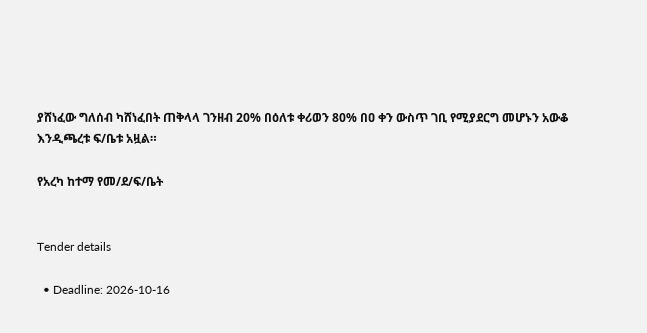ያሸነፈው ግለሰብ ካሸነፈበት ጠቅላላ ገንዘብ 20% በዕለቱ ቀሪወን 80% በዐ ቀን ውስጥ ገቢ የሚያደርግ መሆኑን አውቆ እንዲጫረቱ ፍ/ቤቱ አዟል።

የአረካ ከተማ የመ/ደ/ፍ/ቤት


Tender details

  • Deadline: 2026-10-16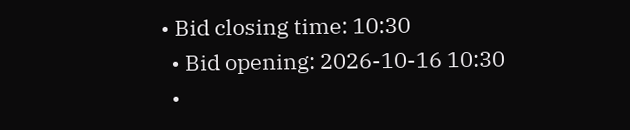• Bid closing time: 10:30
  • Bid opening: 2026-10-16 10:30
  •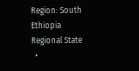Region: South Ethiopia Regional State
  •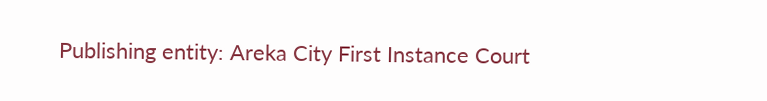Publishing entity: Areka City First Instance Court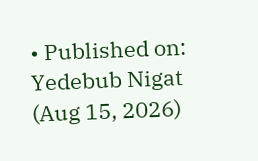• Published on: Yedebub Nigat (Aug 15, 2026)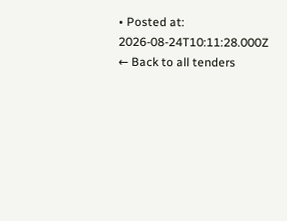• Posted at: 2026-08-24T10:11:28.000Z
← Back to all tenders